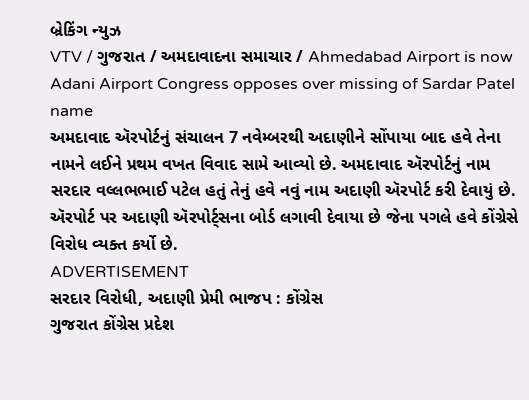બ્રેકિંગ ન્યુઝ
VTV / ગુજરાત / અમદાવાદના સમાચાર / Ahmedabad Airport is now Adani Airport Congress opposes over missing of Sardar Patel name
અમદાવાદ ઍરપોર્ટનું સંચાલન 7 નવેમ્બરથી અદાણીને સોંપાયા બાદ હવે તેના નામને લઈને પ્રથમ વખત વિવાદ સામે આવ્યો છે. અમદાવાદ ઍરપોર્ટનું નામ સરદાર વલ્લભભાઈ પટેલ હતું તેનું હવે નવું નામ અદાણી ઍરપોર્ટ કરી દેવાયું છે. ઍરપોર્ટ પર અદાણી ઍરપોર્ટ્સના બોર્ડ લગાવી દેવાયા છે જેના પગલે હવે કોંગ્રેસે વિરોધ વ્યક્ત કર્યો છે.
ADVERTISEMENT
સરદાર વિરોધી, અદાણી પ્રેમી ભાજપ : કોંગ્રેસ
ગુજરાત કોંગ્રેસ પ્રદેશ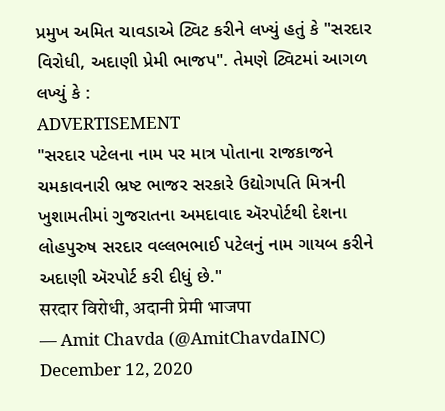પ્રમુખ અમિત ચાવડાએ ટ્વિટ કરીને લખ્યું હતું કે "સરદાર વિરોધી, અદાણી પ્રેમી ભાજપ". તેમણે ટ્વિટમાં આગળ લખ્યું કે :
ADVERTISEMENT
"સરદાર પટેલના નામ પર માત્ર પોતાના રાજકાજને ચમકાવનારી ભ્રષ્ટ ભાજર સરકારે ઉદ્યોગપતિ મિત્રની ખુશામતીમાં ગુજરાતના અમદાવાદ ઍરપોર્ટથી દેશના લોહપુરુષ સરદાર વલ્લભભાઈ પટેલનું નામ ગાયબ કરીને અદાણી ઍરપોર્ટ કરી દીધું છે."
सरदार विरोधी, अदानी प्रेमी भाजपा
— Amit Chavda (@AmitChavdaINC) December 12, 2020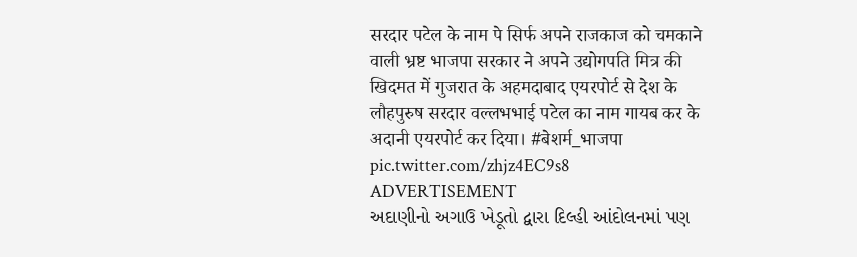सरदार पटेल के नाम पे सिर्फ अपने राजकाज को चमकाने वाली भ्रष्ट भाजपा सरकार ने अपने उद्योगपति मित्र की खिदमत में गुजरात के अहमदाबाद एयरपोर्ट से देश के लौहपुरुष सरदार वल्लभभाई पटेल का नाम गायब कर के अदानी एयरपोर्ट कर दिया। #बेशर्म_भाजपा pic.twitter.com/zhjz4EC9s8
ADVERTISEMENT
અદાણીનો અગાઉ ખેડૂતો દ્વારા દિલ્હી આંદોલનમાં પણ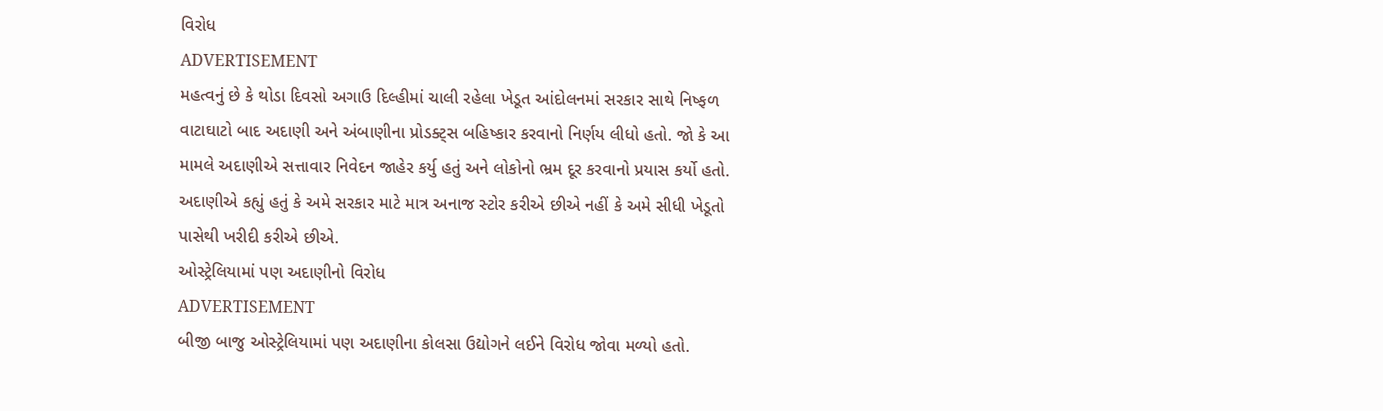વિરોધ
ADVERTISEMENT
મહત્વનું છે કે થોડા દિવસો અગાઉ દિલ્હીમાં ચાલી રહેલા ખેડૂત આંદોલનમાં સરકાર સાથે નિષ્ફળ વાટાઘાટો બાદ અદાણી અને અંબાણીના પ્રોડક્ટ્સ બહિષ્કાર કરવાનો નિર્ણય લીધો હતો. જો કે આ મામલે અદાણીએ સત્તાવાર નિવેદન જાહેર કર્યુ હતું અને લોકોનો ભ્રમ દૂર કરવાનો પ્રયાસ કર્યો હતો. અદાણીએ કહ્યું હતું કે અમે સરકાર માટે માત્ર અનાજ સ્ટોર કરીએ છીએ નહીં કે અમે સીધી ખેડૂતો પાસેથી ખરીદી કરીએ છીએ.
ઓસ્ટ્રેલિયામાં પણ અદાણીનો વિરોધ
ADVERTISEMENT
બીજી બાજુ ઓસ્ટ્રેલિયામાં પણ અદાણીના કોલસા ઉદ્યોગને લઈને વિરોધ જોવા મળ્યો હતો.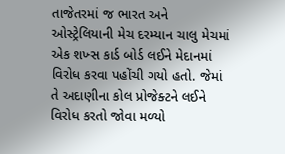તાજેતરમાં જ ભારત અને ઓસ્ટ્રેલિયાની મેચ દરમ્યાન ચાલુ મેચમાં એક શખ્સ કાર્ડ બોર્ડ લઈને મેદાનમાં વિરોધ કરવા પહોંચી ગયો હતો. જેમાં તે અદાણીના કોલ પ્રોજેક્ટને લઈને વિરોધ કરતો જોવા મળ્યો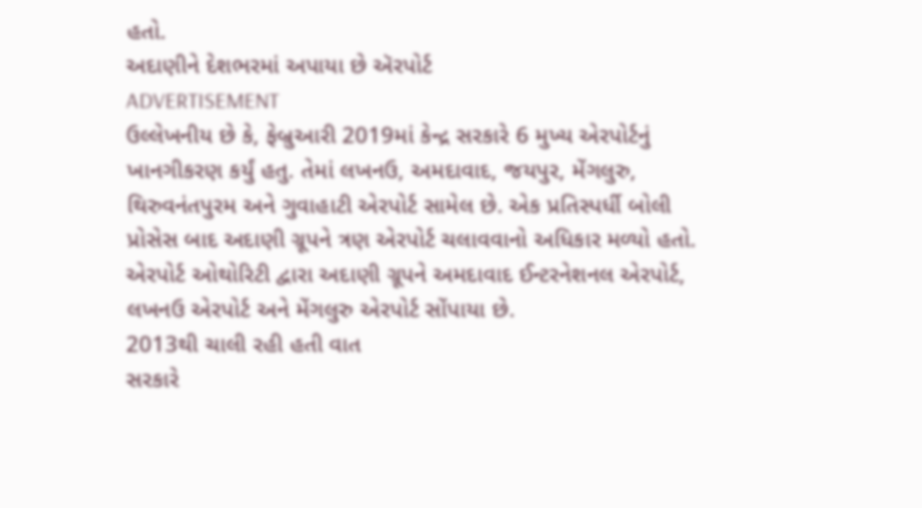હતો.
અદાણીને દેશભરમાં અપાયા છે ઍરપોર્ટ
ADVERTISEMENT
ઉલ્લેખનીય છે કે, ફેબ્રુઆરી 2019માં કેન્દ્ર સરકારે 6 મુખ્ય એરપોર્ટનું ખાનગીકરણ કર્યું હતુ. તેમાં લખનઉ, અમદાવાદ, જયપુર, મેંગલુરુ, થિરુવનંતપુરમ અને ગુવાહાટી એરપોર્ટ સામેલ છે. એક પ્રતિસ્પર્ધી બોલી પ્રોસેસ બાદ અદાણી ગ્રૂપને ત્રણ એરપોર્ટ ચલાવવાનો અધિકાર મળ્યો હતો. એરપોર્ટ ઓથોરિટી દ્વારા અદાણી ગ્રૂપને અમદાવાદ ઈન્ટરનેશનલ એરપોર્ટ, લખનઉ એરપોર્ટ અને મેંગલુરુ એરપોર્ટ સોંપાયા છે.
2013થી ચાલી રહી હતી વાત
સરકારે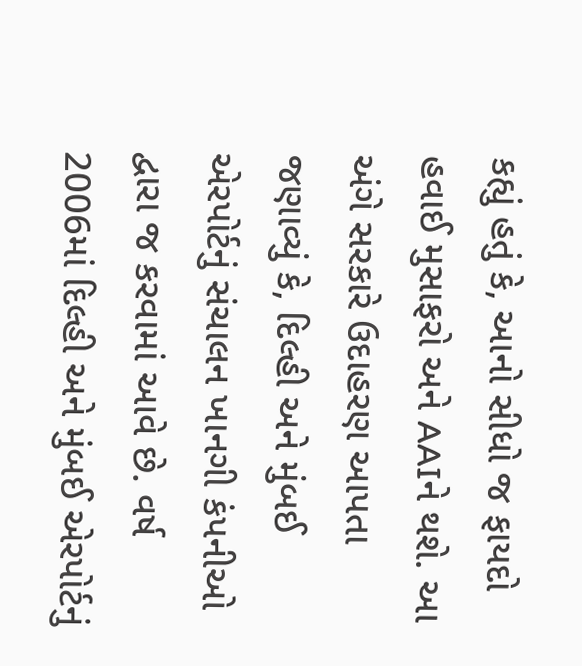કહ્યું હતું કે, આનો સીધો જ ફાયદો હવાઈ મુસાફરો અને AAIને થશે. આ અંગે સરકારે ઉદાહરણ આપતા જણાવ્યું કે, દિલ્હી અને મુંબઈ એરપોર્ટનું સંચાલન ખાનગી કંપનીઓ દ્વારા જ કરવામાં આવે છે. વર્ષ 2006માં દિલ્હી અને મુંબઈ એરપોર્ટનું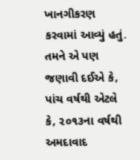ખાનગીકરણ કરવામાં આવ્યું હતું. તમને એ પણ જણાવી દઈએ કે, પાંચ વર્ષથી એટલે કે, ૨૦૧૩ના વર્ષથી અમદાવાદ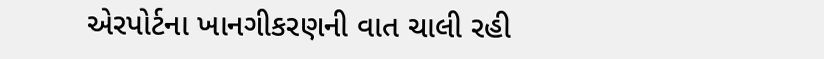એરપોર્ટના ખાનગીકરણની વાત ચાલી રહી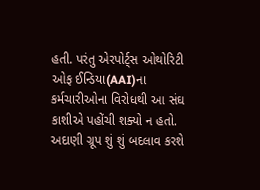હતી. પરંતુ એરપોર્ટ્સ ઓથોરિટી ઓફ ઈન્ડિયા(AAI)ના કર્મચારીઓના વિરોધથી આ સંઘ કાશીએ પહોંચી શક્યો ન હતો.
અદાણી ગ્રૂપ શું શું બદલાવ કરશે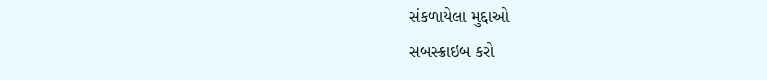સંકળાયેલા મુદ્દાઓ
સબસ્ક્રાઇબ કરો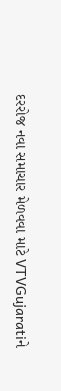દરરોજ નવા સમાચાર મેળવવા માટે VTVGujaratiને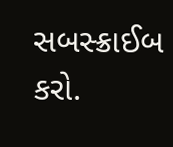સબસ્ક્રાઈબ કરો.